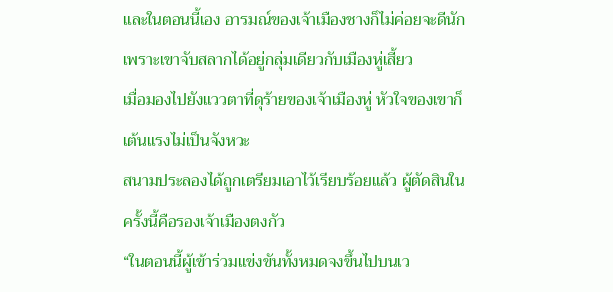และในตอนนี้เอง อารมณ์ของเจ้าเมืองชางก็ไม่ค่อยจะดีนัก เพราะเขาจับสลากได้อยู่กลุ่มเดียวกับเมืองหู่เสี้ยว
เมื่อมองไปยังแววตาที่ดุร้ายของเจ้าเมืองหู่ หัวใจของเขาก็เต้นแรงไม่เป็นจังหวะ
สนามประลองได้ถูกเตรียมเอาไว้เรียบร้อยแล้ว ผู้ตัดสินในครั้งนี้คือรองเจ้าเมืองตงกัว
“ในตอนนี้ผู้เข้าร่วมแข่งขันทั้งหมดจงขึ้นไปบนเว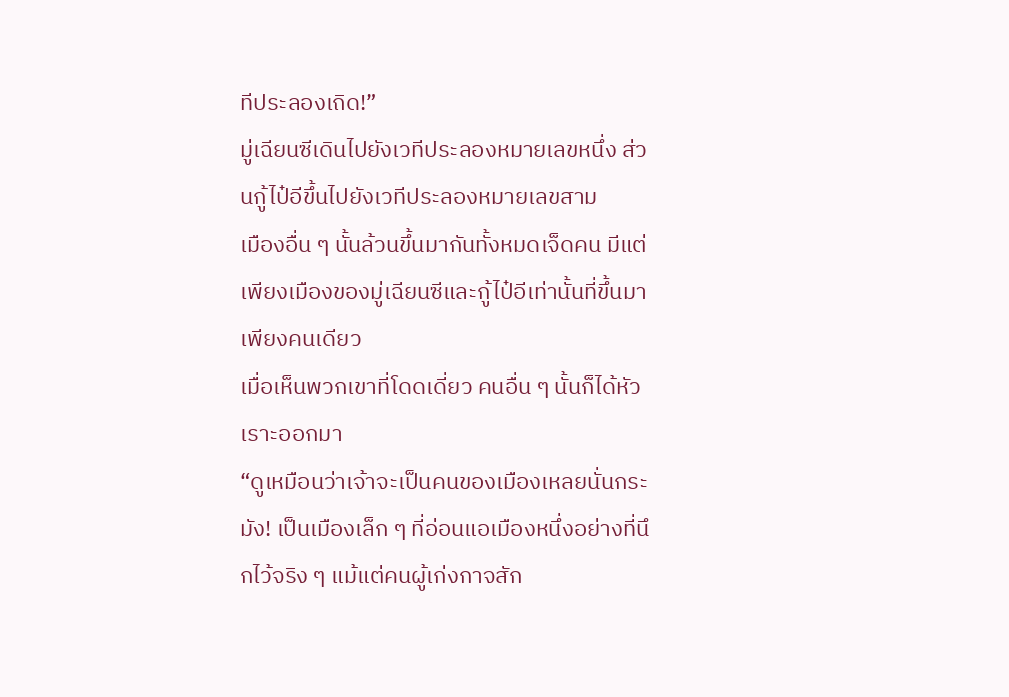ทีประลองเถิด!”
มู่เฉียนซีเดินไปยังเวทีประลองหมายเลขหนึ่ง ส่วนกู้ไป๋อีขึ้นไปยังเวทีประลองหมายเลขสาม
เมืองอื่น ๆ นั้นล้วนขึ้นมากันทั้งหมดเจ็ดคน มีแต่เพียงเมืองของมู่เฉียนซีและกู้ไป๋อีเท่านั้นที่ขึ้นมาเพียงคนเดียว
เมื่อเห็นพวกเขาที่โดดเดี่ยว คนอื่น ๆ นั้นก็ได้หัวเราะออกมา
“ดูเหมือนว่าเจ้าจะเป็นคนของเมืองเหลยนั่นกระมัง! เป็นเมืองเล็ก ๆ ที่อ่อนแอเมืองหนึ่งอย่างที่นึกไว้จริง ๆ แม้แต่คนผู้เก่งกาจสัก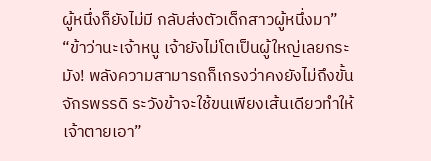ผู้หนึ่งก็ยังไม่มี กลับส่งตัวเด็กสาวผู้หนึ่งมา”
“ข้าว่านะเจ้าหนู เจ้ายังไม่โตเป็นผู้ใหญ่เลยกระมัง! พลังความสามารถก็เกรงว่าคงยังไม่ถึงขั้นจักรพรรดิ ระวังข้าจะใช้ขนเพียงเส้นเดียวทำให้เจ้าตายเอา”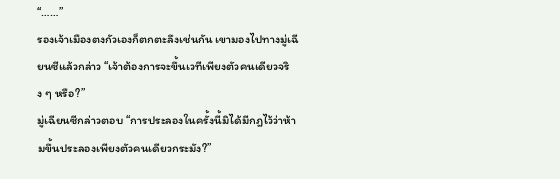“……”
รองเจ้าเมืองตงกัวเองก็ตกตะลึงเช่นกัน เขามองไปทางมู่เฉียนซีแล้วกล่าว “เจ้าต้องการจะขึ้นเวทีเพียงตัวคนเดียวจริง ๆ หรือ?”
มู่เฉียนซีกล่าวตอบ “การประลองในครั้งนี้มิได้มีกฎไว้ว่าห้ามขึ้นประลองเพียงตัวคนเดียวกระมัง?”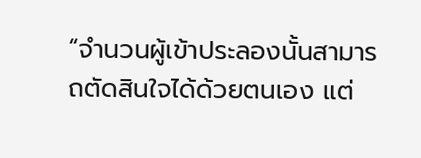“จำนวนผู้เข้าประลองนั้นสามารถตัดสินใจได้ด้วยตนเอง แต่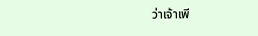ว่าเจ้าเพี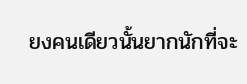ยงคนเดียวนั้นยากนักที่จะ